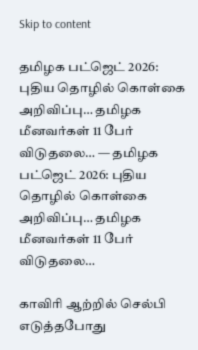Skip to content

தமிழக பட்ஜெட் 2026: புதிய தொழில் கொள்கை அறிவிப்பு… தமிழக மீனவர்கள் 11 பேர் விடுதலை… — தமிழக பட்ஜெட் 2026: புதிய தொழில் கொள்கை அறிவிப்பு… தமிழக மீனவர்கள் 11 பேர் விடுதலை…

காவிரி ஆற்றில் செல்பி எடுத்தபோது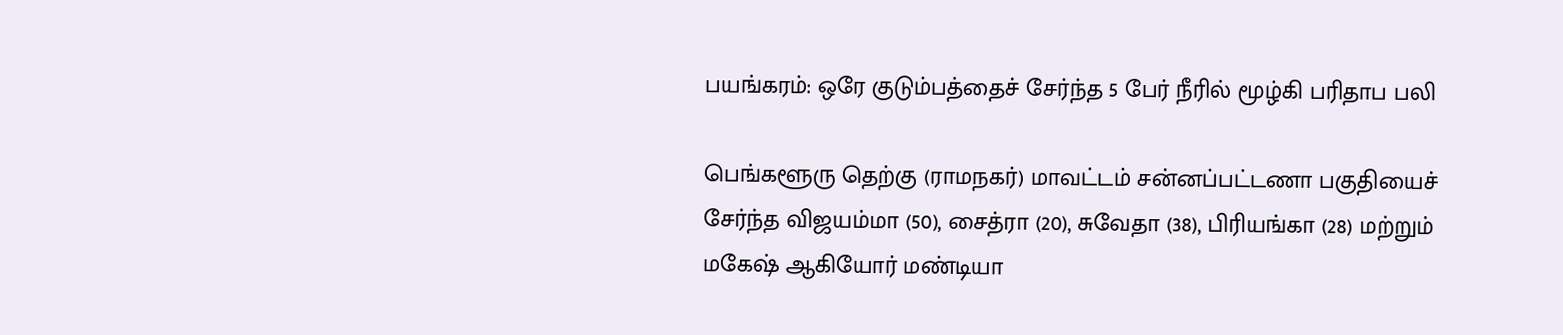பயங்கரம்: ஒரே குடும்பத்தைச் சேர்ந்த 5 பேர் நீரில் மூழ்கி பரிதாப பலி

பெங்களூரு தெற்கு (ராமநகர்) மாவட்டம் சன்னப்பட்டணா பகுதியைச் சேர்ந்த விஜயம்மா (50), சைத்ரா (20), சுவேதா (38), பிரியங்கா (28) மற்றும் மகேஷ் ஆகியோர் மண்டியா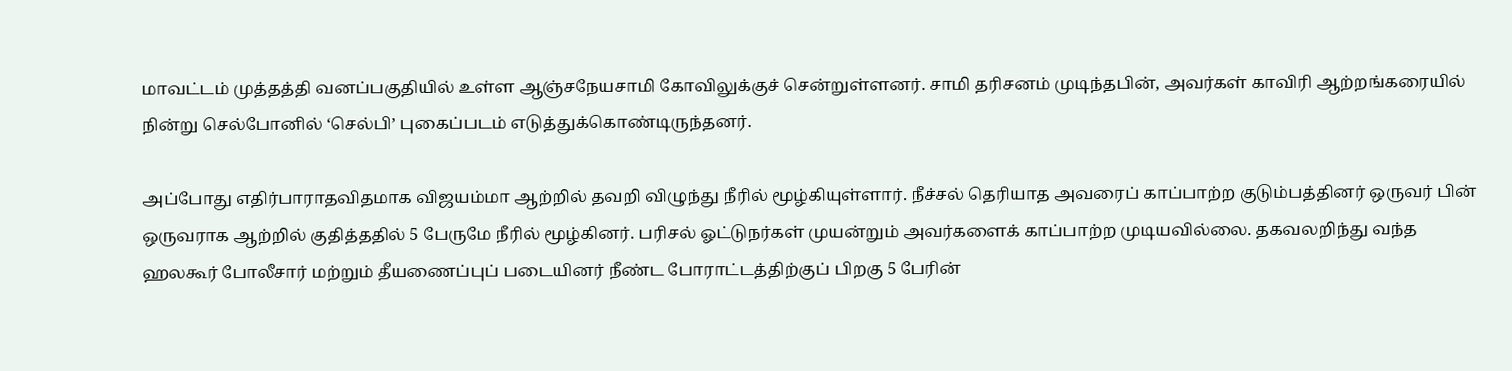மாவட்டம் முத்தத்தி வனப்பகுதியில் உள்ள ஆஞ்சநேயசாமி கோவிலுக்குச் சென்றுள்ளனர். சாமி தரிசனம் முடிந்தபின், அவர்கள் காவிரி ஆற்றங்கரையில் நின்று செல்போனில் ‘செல்பி’ புகைப்படம் எடுத்துக்கொண்டிருந்தனர்.

அப்போது எதிர்பாராதவிதமாக விஜயம்மா ஆற்றில் தவறி விழுந்து நீரில் மூழ்கியுள்ளார். நீச்சல் தெரியாத அவரைப் காப்பாற்ற குடும்பத்தினர் ஒருவர் பின் ஒருவராக ஆற்றில் குதித்ததில் 5 பேருமே நீரில் மூழ்கினர். பரிசல் ஓட்டுநர்கள் முயன்றும் அவர்களைக் காப்பாற்ற முடியவில்லை. தகவலறிந்து வந்த ஹலகூர் போலீசார் மற்றும் தீயணைப்புப் படையினர் நீண்ட போராட்டத்திற்குப் பிறகு 5 பேரின்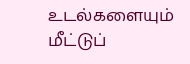உடல்களையும் மீட்டுப்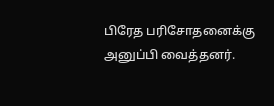பிரேத பரிசோதனைக்கு அனுப்பி வைத்தனர்.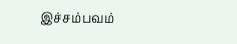இச்சம்பவம்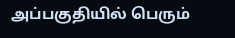அப்பகுதியில் பெரும்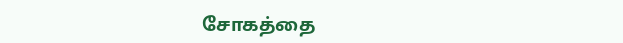சோகத்தை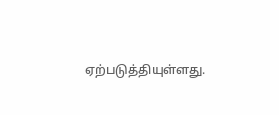ஏற்படுத்தியுள்ளது.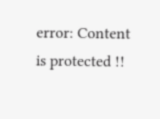error: Content is protected !!